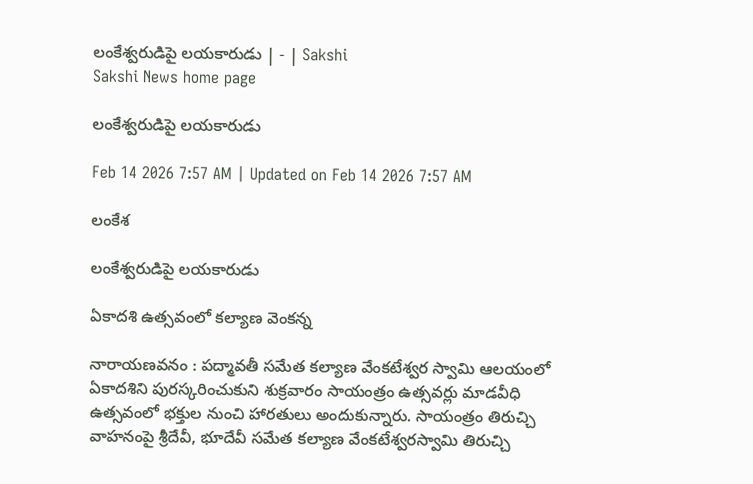లంకేశ్వరుడిపై లయకారుడు | - | Sakshi
Sakshi News home page

లంకేశ్వరుడిపై లయకారుడు

Feb 14 2026 7:57 AM | Updated on Feb 14 2026 7:57 AM

లంకేశ

లంకేశ్వరుడిపై లయకారుడు

ఏకాదశి ఉత్సవంలో కల్యాణ వెంకన్న

నారాయణవనం : పద్మావతీ సమేత కల్యాణ వేంకటేశ్వర స్వామి ఆలయంలో ఏకాదశిని పురస్కరించుకుని శుక్రవారం సాయంత్రం ఉత్సవర్లు మాడవీధి ఉత్సవంలో భక్తుల నుంచి హారతులు అందుకున్నారు. సాయంత్రం తిరుచ్చి వాహనంపై శ్రీదేవీ, భూదేవీ సమేత కల్యాణ వేంకటేశ్వరస్వామి తిరుచ్చి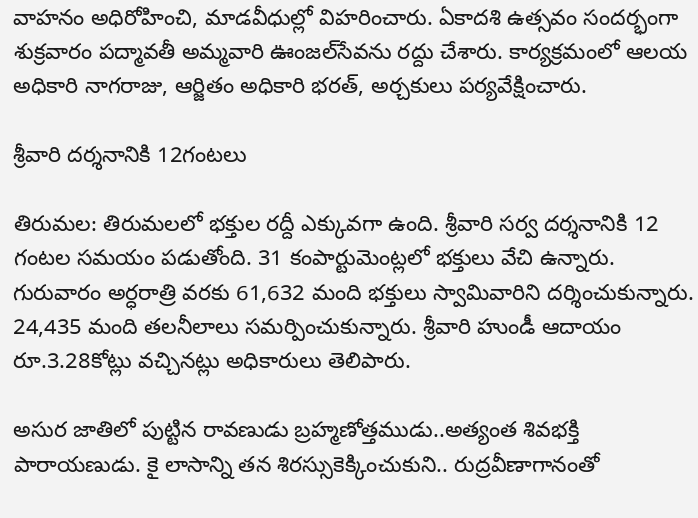వాహనం అధిరోహించి, మాడవీధుల్లో విహరించారు. ఏకాదశి ఉత్సవం సందర్భంగా శుక్రవారం పద్మావతీ అమ్మవారి ఊంజల్‌సేవను రద్దు చేశారు. కార్యక్రమంలో ఆలయ అధికారి నాగరాజు, ఆర్జితం అధికారి భరత్‌, అర్చకులు పర్యవేక్షించారు.

శ్రీవారి దర్శనానికి 12గంటలు

తిరుమల: తిరుమలలో భక్తుల రద్దీ ఎక్కువగా ఉంది. శ్రీవారి సర్వ దర్శనానికి 12 గంటల సమయం పడుతోంది. 31 కంపార్టుమెంట్లలో భక్తులు వేచి ఉన్నారు. గురువారం అర్ధరాత్రి వరకు 61,632 మంది భక్తులు స్వామివారిని దర్శించుకున్నారు. 24,435 మంది తలనీలాలు సమర్పించుకున్నారు. శ్రీవారి హుండీ ఆదాయం రూ.3.28కోట్లు వచ్చినట్లు అధికారులు తెలిపారు.

అసుర జాతిలో పుట్టిన రావణుడు బ్రహ్మణోత్తముడు..అత్యంత శివభక్తి పారాయణుడు. కై లాసాన్ని తన శిరస్సుకెక్కించుకుని.. రుద్రవీణాగానంతో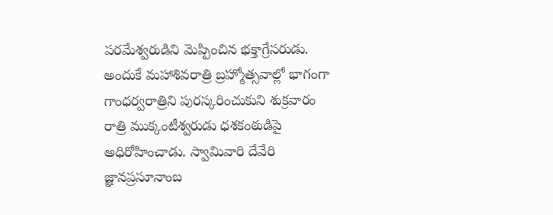పరమేశ్వరుడిని మెప్పించిన భక్తాగ్రేసరుడు. అందుకే మహాశివరాత్రి బ్రహ్మోత్సవాల్లో భాగంగా గాంధర్వరాత్రిని పురస్కరించుకుని శుక్రవారం రాత్రి ముక్కంటీశ్వరుడు ధశకంఠుడిపై అధిరోహించాడు. స్వామివారి దేవేరి జ్ఞానప్రసూనాంబ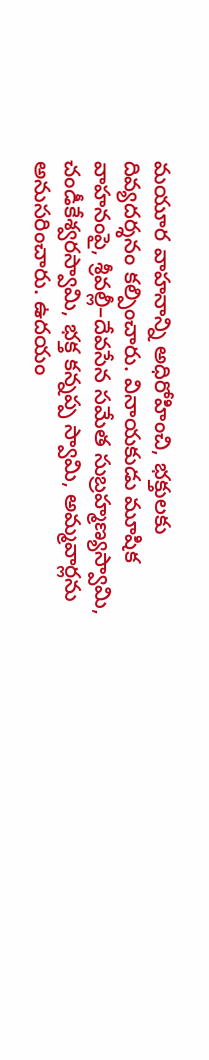మయూర వాహనాన్ని అధిరోహించి, భక్తులకు దివ్యదర్శనం కల్పించారు. వినాయకుడు మూషిక వాహనంపై, శ్రీవల్లీ–దేవసేన సమేత సుబ్రహ్మణ్యస్వామి, చండీకేశ్వరస్వామి, భక్త కన్నప్ప స్వామి, అమ్మవార్లను అనుసరించారు. ఉదయం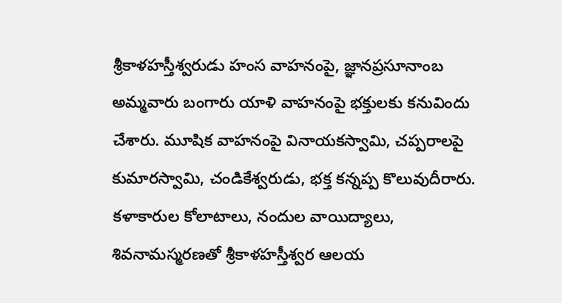శ్రీకాళహస్తీశ్వరుడు హంస వాహనంపై, జ్ఞానప్రసూనాంబ అమ్మవారు బంగారు యాళి వాహనంపై భక్తులకు కనువిందు చేశారు. మూషిక వాహనంపై వినాయకస్వామి, చప్పరాలపై కుమారస్వామి, చండికేశ్వరుడు, భక్త కన్నప్ప కొలువుదీరారు. కళాకారుల కోలాటాలు, నందుల వాయిద్యాలు, శివనామస్మరణతో శ్రీకాళహస్తీశ్వర ఆలయ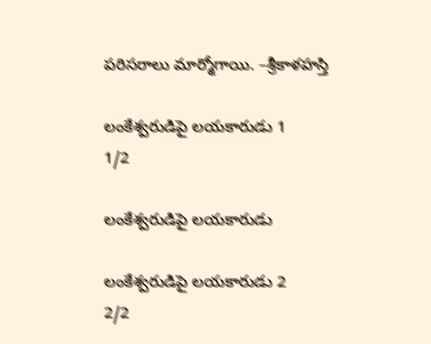పరిసరాలు మార్మోగాయి. –శ్రీకాళహస్తి

లంకేశ్వరుడిపై లయకారుడు 1
1/2

లంకేశ్వరుడిపై లయకారుడు

లంకేశ్వరుడిపై లయకారుడు 2
2/2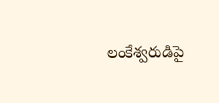లంకేశ్వరుడిపై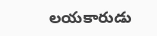లయకారుడు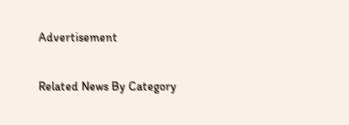Advertisement

Related News By Category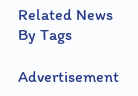Related News By Tags

Advertisement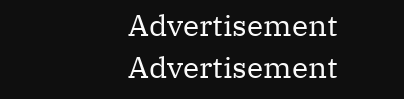Advertisement
Advertisement